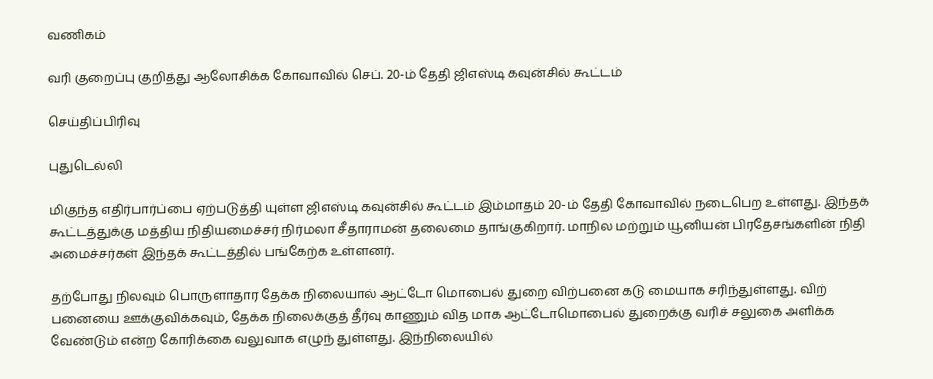வணிகம்

வரி குறைப்பு குறித்து ஆலோசிக்க கோவாவில் செப். 20-ம் தேதி ஜிஎஸ்டி கவுன்சில் கூட்டம்

செய்திப்பிரிவு

புதுடெல்லி

மிகுந்த எதிர்பார்ப்பை ஏற்படுத்தி யுள்ள ஜிஎஸ்டி கவுன்சில் கூட்டம் இம்மாதம் 20-ம் தேதி கோவாவில் நடைபெற உள்ளது. இந்தக் கூட்டத்துக்கு மத்திய நிதியமைச்சர் நிர்மலா சீதாராமன் தலைமை தாங்குகிறார். மாநில மற்றும் யூனியன் பிரதேசங்களின் நிதி அமைச்சர்கள் இந்தக் கூட்டத்தில் பங்கேற்க உள்ளனர்.

தற்போது நிலவும் பொருளாதார தேக்க நிலையால் ஆட்டோ மொபைல் துறை விற்பனை கடு மையாக சரிந்துள்ளது. விற் பனையை ஊக்குவிக்கவும், தேக்க நிலைக்குத் தீர்வு காணும் வித மாக ஆட்டோமொபைல் துறைக்கு வரிச் சலுகை அளிக்க வேண்டும் என்ற கோரிக்கை வலுவாக எழுந் துள்ளது. இந்நிலையில்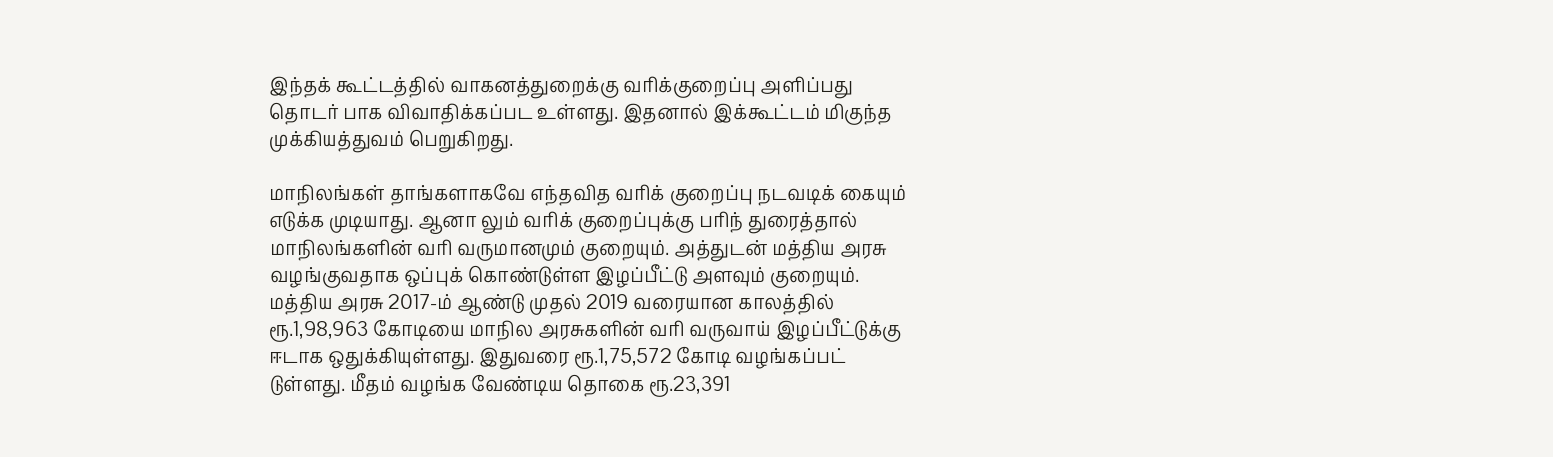இந்தக் கூட்டத்தில் வாகனத்துறைக்கு வரிக்குறைப்பு அளிப்பது தொடர் பாக விவாதிக்கப்பட உள்ளது. இதனால் இக்கூட்டம் மிகுந்த முக்கியத்துவம் பெறுகிறது.

மாநிலங்கள் தாங்களாகவே எந்தவித வரிக் குறைப்பு நடவடிக் கையும் எடுக்க முடியாது. ஆனா லும் வரிக் குறைப்புக்கு பரிந் துரைத்தால் மாநிலங்களின் வரி வருமானமும் குறையும். அத்துடன் மத்திய அரசு வழங்குவதாக ஒப்புக் கொண்டுள்ள இழப்பீட்டு அளவும் குறையும். மத்திய அரசு 2017-ம் ஆண்டு முதல் 2019 வரையான காலத்தில் ரூ.1,98,963 கோடியை மாநில அரசுகளின் வரி வருவாய் இழப்பீட்டுக்கு ஈடாக ஒதுக்கியுள்ளது. இதுவரை ரூ.1,75,572 கோடி வழங்கப்பட் டுள்ளது. மீதம் வழங்க வேண்டிய தொகை ரூ.23,391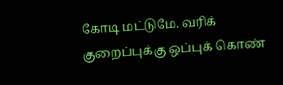கோடி மட்டுமே. வரிக் குறைப்புக்கு ஒப்புக் கொண்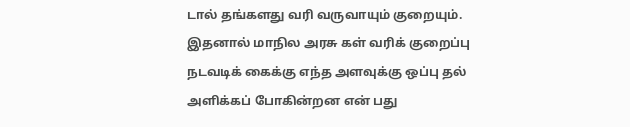டால் தங்களது வரி வருவாயும் குறையும். இதனால் மாநில அரசு கள் வரிக் குறைப்பு நடவடிக் கைக்கு எந்த அளவுக்கு ஒப்பு தல் அளிக்கப் போகின்றன என் பது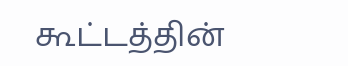கூட்டத்தின்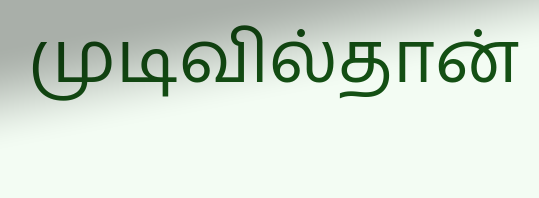முடிவில்தான்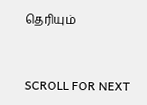தெரியும்


SCROLL FOR NEXT